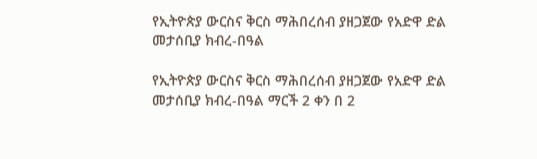የኢትዮጵያ ውርስና ቅርስ ማሕበረሰብ ያዘጋጀው የአድዋ ድል መታሰቢያ ክብረ-በዓል

የኢትዮጵያ ውርስና ቅርስ ማሕበረሰብ ያዘጋጀው የአድዋ ድል መታሰቢያ ክብረ-በዓል ማርች 2 ቀን በ 2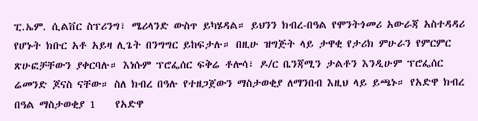ፒ.ኤም. ሲልቨር ስፕሪንግ፣ ሜሪላንድ ውስጥ ይካሄዳል። ይህንን ክብረ-በዓል የሞንትጎመሪ አውራጃ አስተዳዳሪ የሆኑት ክቡር አቶ አይዛ ሊጌት በንግግር ይከፍታሉ። በዚሁ ዝግጅት ላይ ታዋቂ የታሪክ ምሁራን የምርምር ጽሁፎቻቸውን ያቀርባሉ። እነሱም ፕሮፌሰር ፍቅሬ ቶሎሳ፣ ዶ/ር ቤንጃሚን ታልቶን እንዲሁም ፕሮፌሰር ሬመንድ ጆናስ ናቸው። ስለ ክብረ በዓሉ የተዘጋጀውን ማስታወቂያ ለማንበብ እዚህ ላይ ይጫኑ። የአድዋ ክብረ በዓል ማስታወቂያ 1    የአድዋ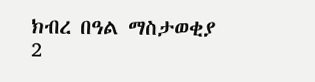ክብረ በዓል ማስታወቂያ 2